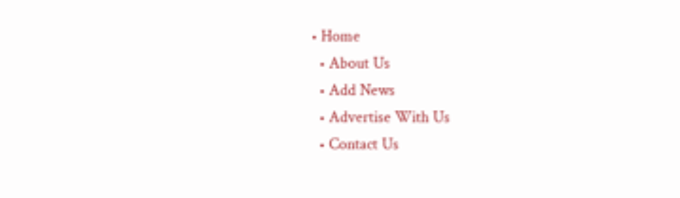• Home
  • About Us
  • Add News
  • Advertise With Us
  • Contact Us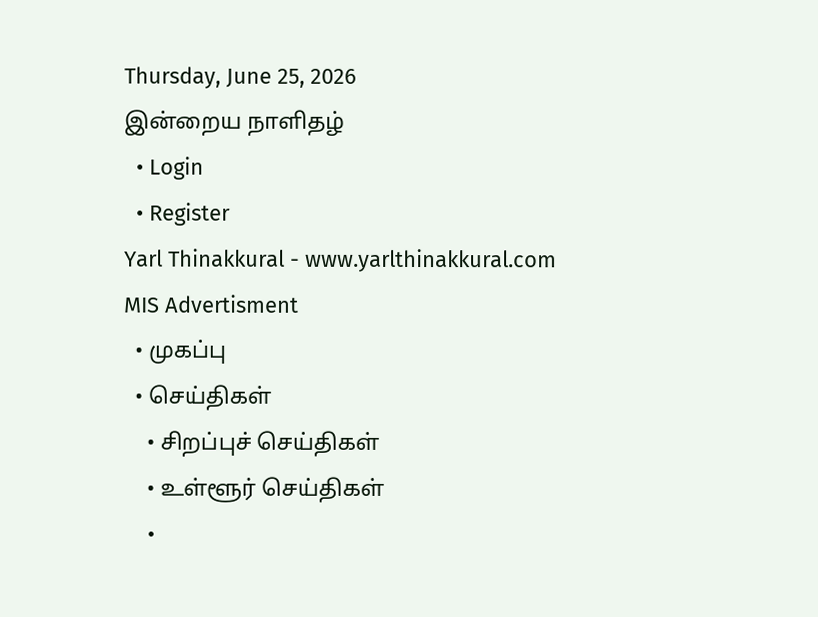Thursday, June 25, 2026
இன்றைய நாளிதழ்
  • Login
  • Register
Yarl Thinakkural - www.yarlthinakkural.com
MIS Advertisment
  • முகப்பு
  • செய்திகள்
    • சிறப்புச் செய்திகள்
    • உள்ளூர் செய்திகள்
    •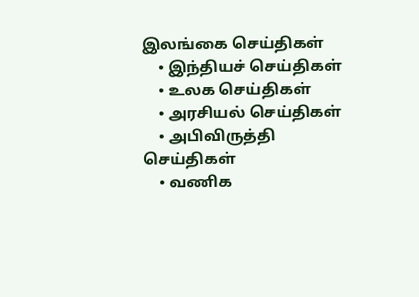இலங்கை செய்திகள்
    • இந்தியச் செய்திகள்
    • உலக செய்திகள்
    • அரசியல் செய்திகள்
    • அபிவிருத்தி செய்திகள்
    • வணிக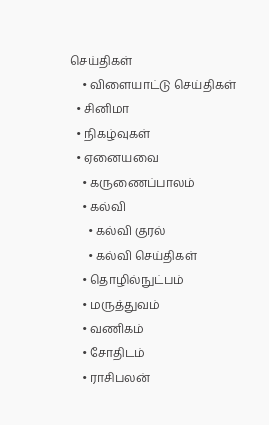செய்திகள்
    • விளையாட்டு செய்திகள்
  • சினிமா
  • நிகழ்வுகள்
  • ஏனையவை
    • கருணைப்பாலம்
    • கல்வி
      • கல்வி குரல்
      • கல்வி செய்திகள்
    • தொழில்நுட்பம்
    • மருத்துவம்
    • வணிகம்
    • சோதிடம்
    • ராசிபலன்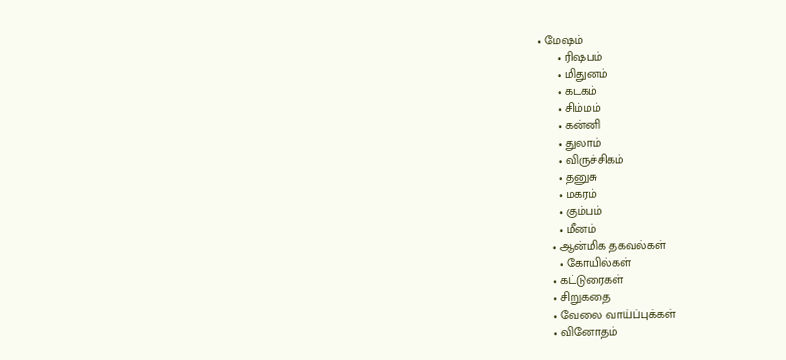• மேஷம்
      • ரிஷபம்
      • மிதுனம்
      • கடகம்
      • சிம்மம்
      • கன்னி
      • துலாம்
      • விருச்சிகம்
      • தனுசு
      • மகரம்
      • கும்பம்
      • மீனம்
    • ஆன்மிக தகவல்கள்
      • கோயில்கள்
    • கட்டுரைகள்
    • சிறுகதை
    • வேலை வாய்ப்புக்கள்
    • வினோதம்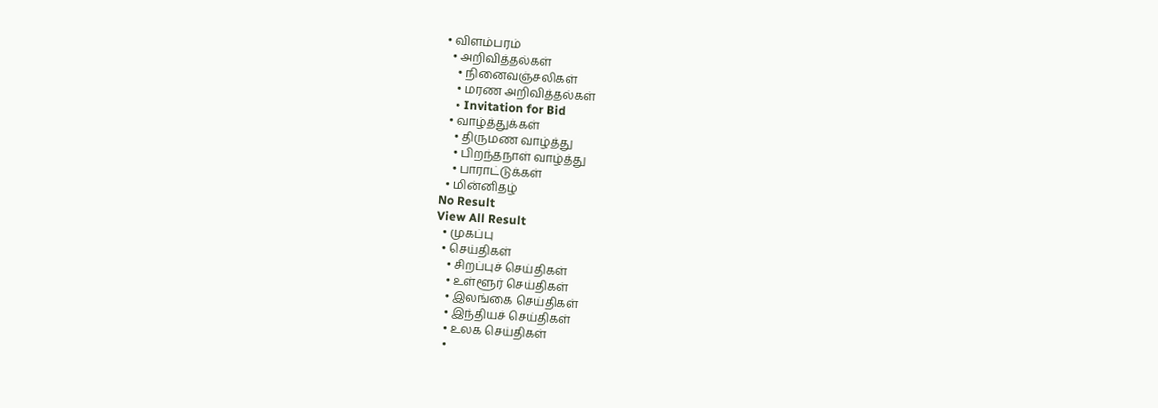• விளம்பரம்
  • அறிவித்தல்கள்
    • நினைவஞ்சலிகள்
    • மரண அறிவித்தல்கள்
    • Invitation for Bid
  • வாழ்த்துக்கள்
    • திருமண வாழ்த்து
    • பிறந்தநாள் வாழ்த்து
    • பாராட்டுக்கள்
  • மின்னிதழ்
No Result
View All Result
  • முகப்பு
  • செய்திகள்
    • சிறப்புச் செய்திகள்
    • உள்ளூர் செய்திகள்
    • இலங்கை செய்திகள்
    • இந்தியச் செய்திகள்
    • உலக செய்திகள்
    •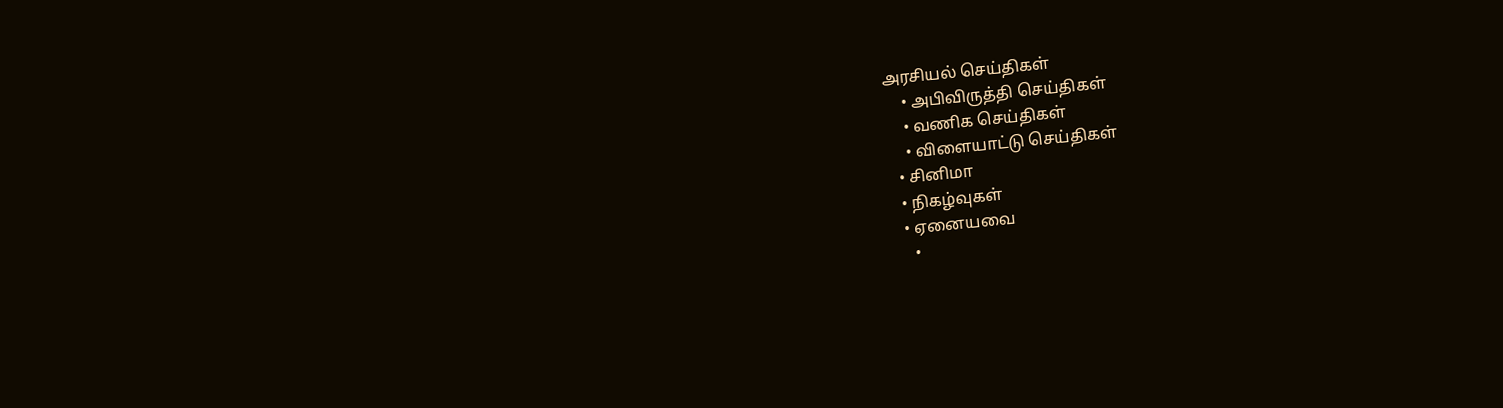அரசியல் செய்திகள்
    • அபிவிருத்தி செய்திகள்
    • வணிக செய்திகள்
    • விளையாட்டு செய்திகள்
  • சினிமா
  • நிகழ்வுகள்
  • ஏனையவை
    •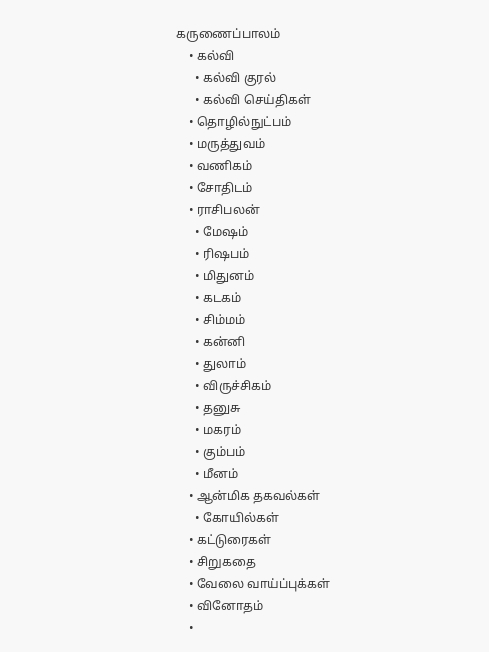கருணைப்பாலம்
    • கல்வி
      • கல்வி குரல்
      • கல்வி செய்திகள்
    • தொழில்நுட்பம்
    • மருத்துவம்
    • வணிகம்
    • சோதிடம்
    • ராசிபலன்
      • மேஷம்
      • ரிஷபம்
      • மிதுனம்
      • கடகம்
      • சிம்மம்
      • கன்னி
      • துலாம்
      • விருச்சிகம்
      • தனுசு
      • மகரம்
      • கும்பம்
      • மீனம்
    • ஆன்மிக தகவல்கள்
      • கோயில்கள்
    • கட்டுரைகள்
    • சிறுகதை
    • வேலை வாய்ப்புக்கள்
    • வினோதம்
    •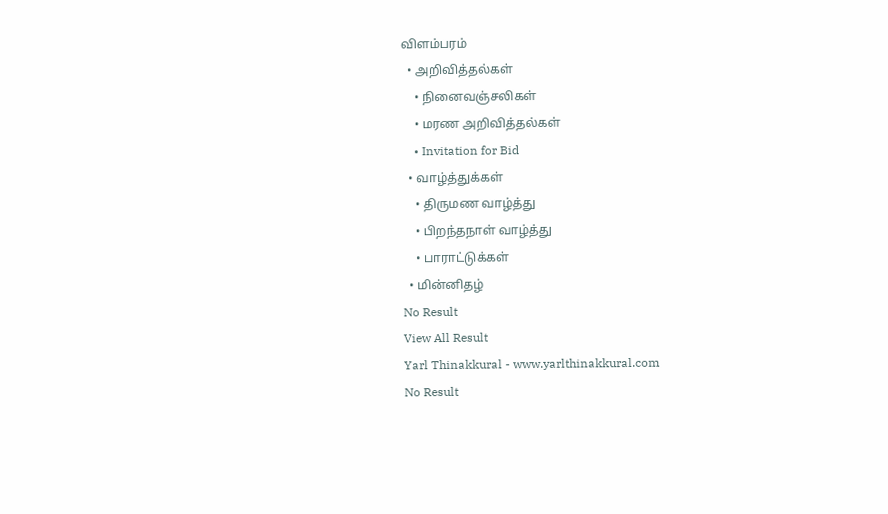விளம்பரம்
  • அறிவித்தல்கள்
    • நினைவஞ்சலிகள்
    • மரண அறிவித்தல்கள்
    • Invitation for Bid
  • வாழ்த்துக்கள்
    • திருமண வாழ்த்து
    • பிறந்தநாள் வாழ்த்து
    • பாராட்டுக்கள்
  • மின்னிதழ்
No Result
View All Result
Yarl Thinakkural - www.yarlthinakkural.com
No Result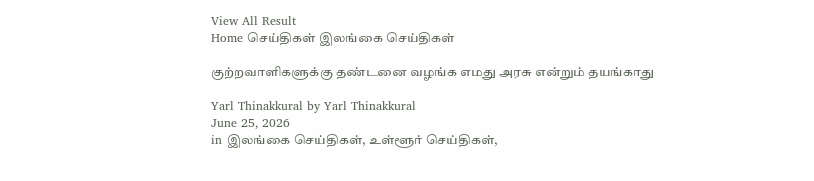View All Result
Home செய்திகள் இலங்கை செய்திகள்

குற்றவாளிகளுக்கு தண்டனை வழங்க எமது அரசு என்றும் தயங்காது

Yarl Thinakkural by Yarl Thinakkural
June 25, 2026
in இலங்கை செய்திகள், உள்ளூர் செய்திகள்,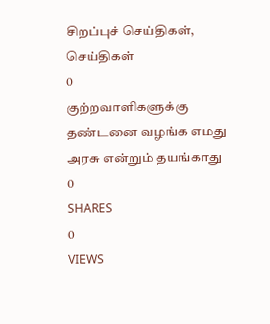சிறப்புச் செய்திகள், செய்திகள்
0
குற்றவாளிகளுக்கு தண்டனை வழங்க எமது அரசு என்றும் தயங்காது
0
SHARES
0
VIEWS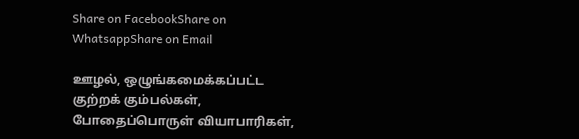Share on FacebookShare on WhatsappShare on Email

ஊழல், ஒழுங்கமைக்கப்பட்ட குற்றக் கும்பல்கள், போதைப்பொருள் வியாபாரிகள்,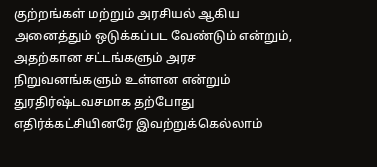குற்றங்கள் மற்றும் அரசியல் ஆகிய அனைத்தும் ஒடுக்கப்பட வேண்டும் என்றும், அதற்கான சட்டங்களும் அரச நிறுவனங்களும் உள்ளன என்றும் துரதிர்ஷ்டவசமாக தற்போது எதிர்க்கட்சியினரே இவற்றுக்கெல்லாம்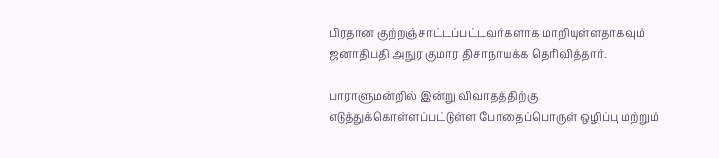பிரதான குற்றஞ்சாட்டப்பட்டவர்களாக மாறியுள்ளதாகவும் ஜனாதிபதி அநுர குமார திசாநாயக்க தெரிவித்தார்.

பாராளுமன்றில் இன்று விவாதத்திற்கு எடுத்துக்கொள்ளப்பட்டுள்ள போதைப்பொருள் ஒழிப்பு மற்றும்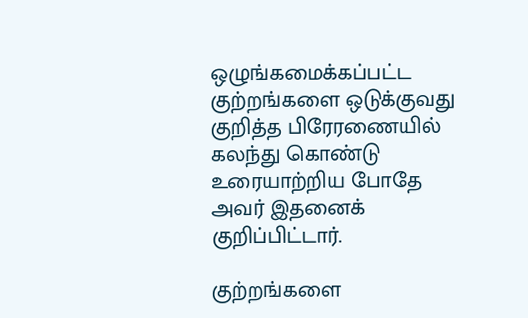ஒழுங்கமைக்கப்பட்ட குற்றங்களை ஒடுக்குவது குறித்த பிரேரணையில் கலந்து கொண்டு உரையாற்றிய போதே அவர் இதனைக் குறிப்பிட்டார்.

குற்றங்களை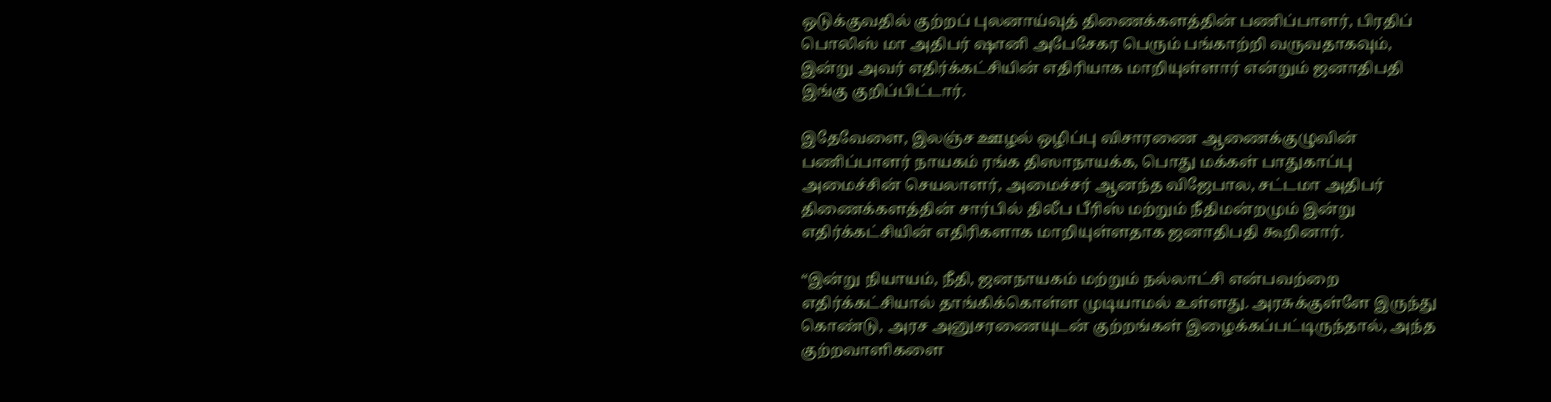ஒடுக்குவதில் குற்றப் புலனாய்வுத் திணைக்களத்தின் பணிப்பாளர், பிரதிப் பொலிஸ் மா அதிபர் ஷானி அபேசேகர பெரும் பங்காற்றி வருவதாகவும், இன்று அவர் எதிர்க்கட்சியின் எதிரியாக மாறியுள்ளார் என்றும் ஜனாதிபதி இங்கு குறிப்பிட்டார்.

இதேவேளை, இலஞ்ச ஊழல் ஒழிப்பு விசாரணை ஆணைக்குழுவின் பணிப்பாளர் நாயகம் ரங்க திஸாநாயக்க, பொது மக்கள் பாதுகாப்பு அமைச்சின் செயலாளர், அமைச்சர் ஆனந்த விஜேபால, சட்டமா அதிபர் திணைக்களத்தின் சார்பில் திலீப பீரிஸ் மற்றும் நீதிமன்றமும் இன்று எதிர்க்கட்சியின் எதிரிகளாக மாறியுள்ளதாக ஜனாதிபதி கூறினார்.

“இன்று நியாயம், நீதி, ஜனநாயகம் மற்றும் நல்லாட்சி என்பவற்றை எதிர்க்கட்சியால் தாங்கிக்கொள்ள முடியாமல் உள்ளது. அரசுக்குள்ளே இருந்து கொண்டு, அரச அனுசரணையுடன் குற்றங்கள் இழைக்கப்பட்டிருந்தால், அந்த குற்றவாளிகளை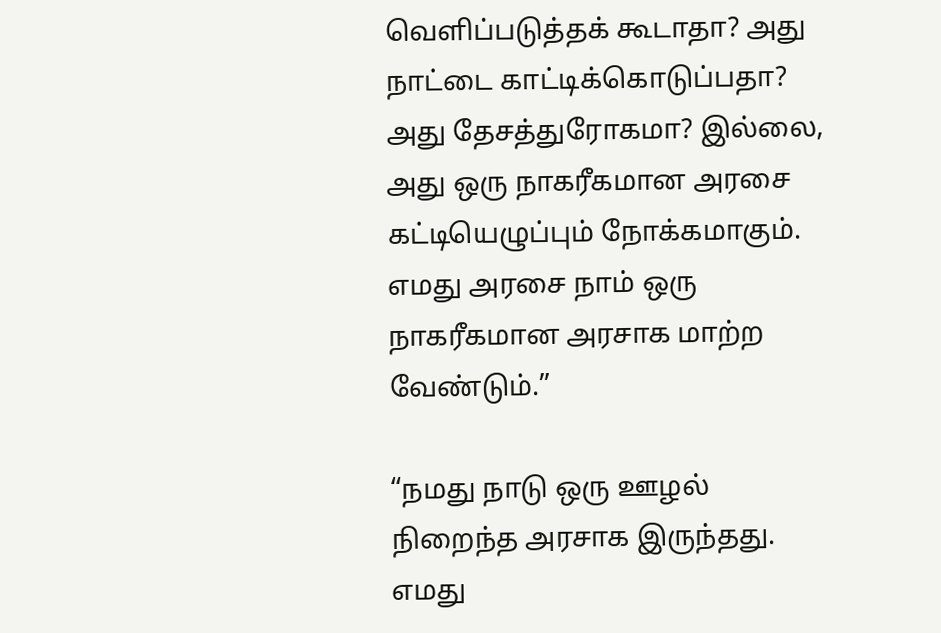வெளிப்படுத்தக் கூடாதா? அது நாட்டை காட்டிக்கொடுப்பதா? அது தேசத்துரோகமா? இல்லை, அது ஒரு நாகரீகமான அரசை கட்டியெழுப்பும் நோக்கமாகும். எமது அரசை நாம் ஒரு நாகரீகமான அரசாக மாற்ற வேண்டும்.”

“நமது நாடு ஒரு ஊழல் நிறைந்த அரசாக இருந்தது. எமது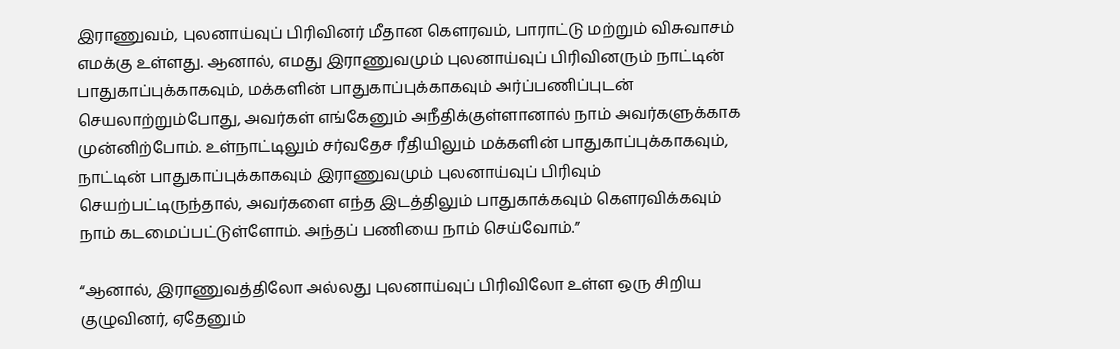இராணுவம், புலனாய்வுப் பிரிவினர் மீதான கௌரவம், பாராட்டு மற்றும் விசுவாசம் எமக்கு உள்ளது. ஆனால், எமது இராணுவமும் புலனாய்வுப் பிரிவினரும் நாட்டின் பாதுகாப்புக்காகவும், மக்களின் பாதுகாப்புக்காகவும் அர்ப்பணிப்புடன் செயலாற்றும்போது, அவர்கள் எங்கேனும் அநீதிக்குள்ளானால் நாம் அவர்களுக்காக முன்னிற்போம். உள்நாட்டிலும் சர்வதேச ரீதியிலும் மக்களின் பாதுகாப்புக்காகவும், நாட்டின் பாதுகாப்புக்காகவும் இராணுவமும் புலனாய்வுப் பிரிவும் செயற்பட்டிருந்தால், அவர்களை எந்த இடத்திலும் பாதுகாக்கவும் கௌரவிக்கவும் நாம் கடமைப்பட்டுள்ளோம். அந்தப் பணியை நாம் செய்வோம்.”

“ஆனால், இராணுவத்திலோ அல்லது புலனாய்வுப் பிரிவிலோ உள்ள ஒரு சிறிய குழுவினர், ஏதேனும்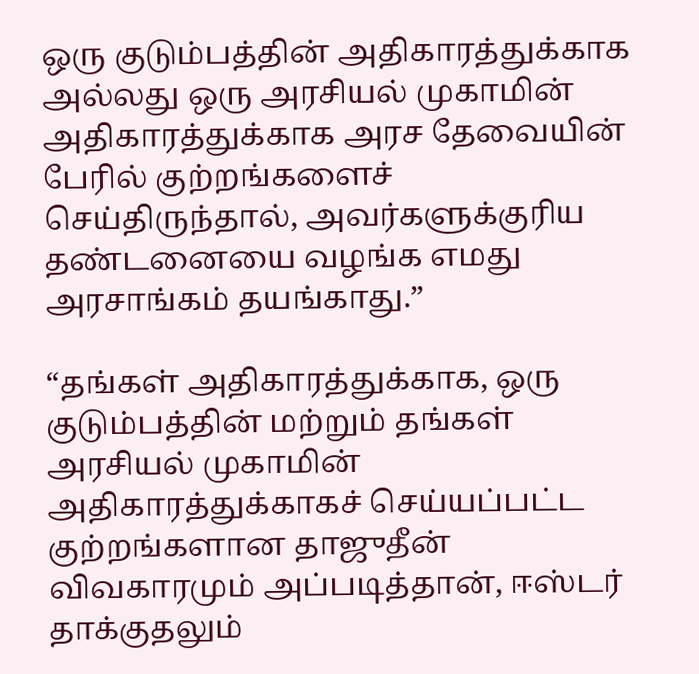ஒரு குடும்பத்தின் அதிகாரத்துக்காக அல்லது ஒரு அரசியல் முகாமின் அதிகாரத்துக்காக அரச தேவையின் பேரில் குற்றங்களைச் செய்திருந்தால், அவர்களுக்குரிய தண்டனையை வழங்க எமது அரசாங்கம் தயங்காது.”

“தங்கள் அதிகாரத்துக்காக, ஒரு குடும்பத்தின் மற்றும் தங்கள் அரசியல் முகாமின் அதிகாரத்துக்காகச் செய்யப்பட்ட குற்றங்களான தாஜுதீன் விவகாரமும் அப்படித்தான், ஈஸ்டர் தாக்குதலும்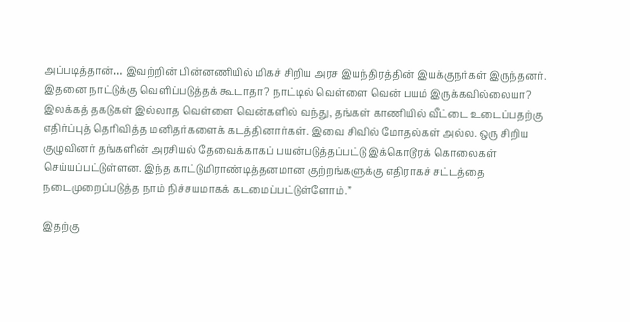அப்படித்தான்… இவற்றின் பின்னணியில் மிகச் சிறிய அரச இயந்திரத்தின் இயக்குநர்கள் இருந்தனர். இதனை நாட்டுக்கு வெளிப்படுத்தக் கூடாதா? நாட்டில் வெள்ளை வென் பயம் இருக்கவில்லையா? இலக்கத் தகடுகள் இல்லாத வெள்ளை வென்களில் வந்து, தங்கள் காணியில் வீட்டை உடைப்பதற்கு எதிர்ப்புத் தெரிவித்த மனிதர்களைக் கடத்தினார்கள். இவை சிவில் மோதல்கள் அல்ல. ஒரு சிறிய குழுவினர் தங்களின் அரசியல் தேவைக்காகப் பயன்படுத்தப்பட்டு இக்கொடூரக் கொலைகள் செய்யப்பட்டுள்ளன. இந்த காட்டுமிராண்டித்தனமான குற்றங்களுக்கு எதிராகச் சட்டத்தை நடைமுறைப்படுத்த நாம் நிச்சயமாகக் கடமைப்பட்டுள்ளோம்.”

இதற்கு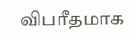விபரீதமாக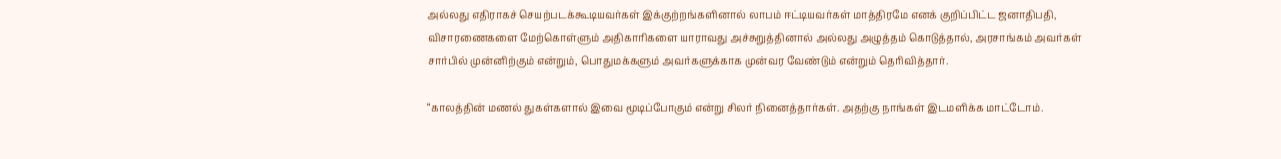அல்லது எதிராகச் செயற்படக்கூடியவர்கள் இக்குற்றங்களினால் லாபம் ஈட்டியவர்கள் மாத்திரமே எனக் குறிப்பிட்ட ஜனாதிபதி, விசாரணைகளை மேற்கொள்ளும் அதிகாரிகளை யாராவது அச்சுறுத்தினால் அல்லது அழுத்தம் கொடுத்தால், அரசாங்கம் அவர்கள் சார்பில் முன்னிற்கும் என்றும், பொதுமக்களும் அவர்களுக்காக முன்வர வேண்டும் என்றும் தெரிவித்தார்.

“காலத்தின் மணல் துகள்களால் இவை மூடிப்போகும் என்று சிலர் நினைத்தார்கள். அதற்கு நாங்கள் இடமளிக்க மாட்டோம்.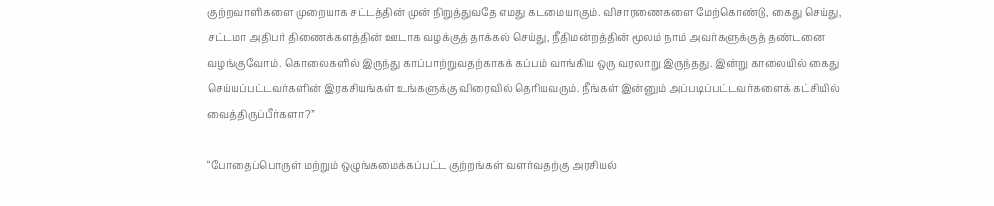குற்றவாளிகளை முறையாக சட்டத்தின் முன் நிறுத்துவதே எமது கடமையாகும். விசாரணைகளை மேற்கொண்டு, கைது செய்து, சட்டமா அதிபர் திணைக்களத்தின் ஊடாக வழக்குத் தாக்கல் செய்து, நீதிமன்றத்தின் மூலம் நாம் அவர்களுக்குத் தண்டனை வழங்குவோம். கொலைகளில் இருந்து காப்பாற்றுவதற்காகக் கப்பம் வாங்கிய ஒரு வரலாறு இருந்தது. இன்று காலையில் கைது செய்யப்பட்டவர்களின் இரகசியங்கள் உங்களுக்கு விரைவில் தெரியவரும். நீங்கள் இன்னும் அப்படிப்பட்டவர்களைக் கட்சியில் வைத்திருப்பீர்களா?”

“போதைப்பொருள் மற்றும் ஒழுங்கமைக்கப்பட்ட குற்றங்கள் வளர்வதற்கு அரசியல்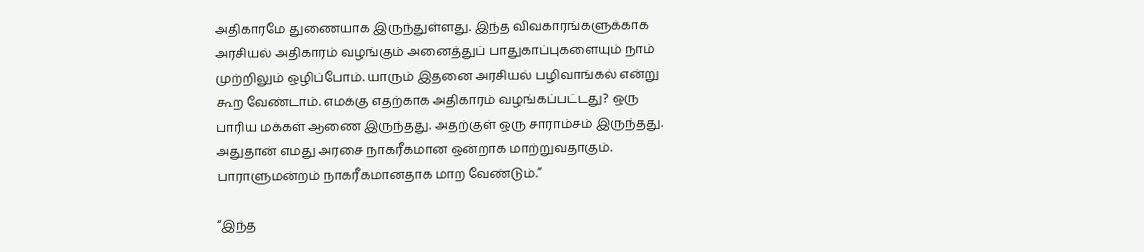அதிகாரமே துணையாக இருந்துள்ளது. இந்த விவகாரங்களுக்காக அரசியல் அதிகாரம் வழங்கும் அனைத்துப் பாதுகாப்புகளையும் நாம் முற்றிலும் ஒழிப்போம். யாரும் இதனை அரசியல் பழிவாங்கல் என்று கூற வேண்டாம். எமக்கு எதற்காக அதிகாரம் வழங்கப்பட்டது? ஒரு பாரிய மக்கள் ஆணை இருந்தது. அதற்குள் ஒரு சாராம்சம் இருந்தது. அதுதான் எமது அரசை நாகரீகமான ஒன்றாக மாற்றுவதாகும். பாராளுமன்றம் நாகரீகமானதாக மாற வேண்டும்.”

“இந்த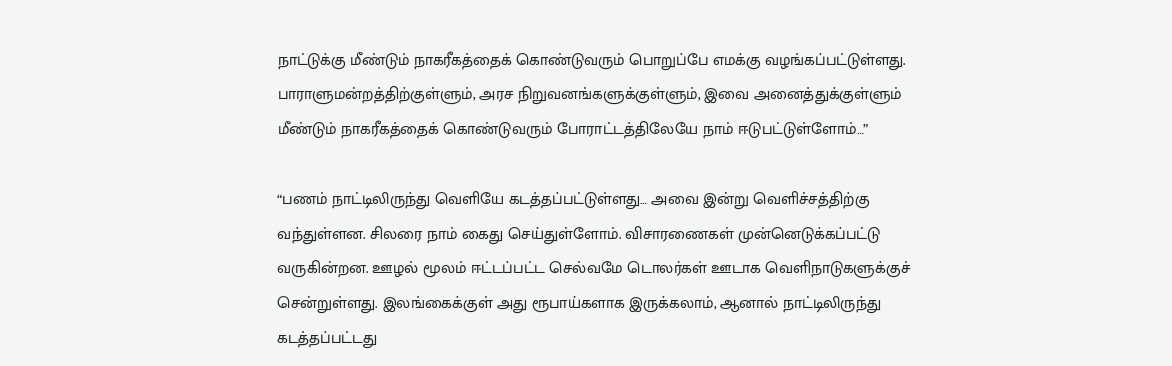நாட்டுக்கு மீண்டும் நாகரீகத்தைக் கொண்டுவரும் பொறுப்பே எமக்கு வழங்கப்பட்டுள்ளது. பாராளுமன்றத்திற்குள்ளும், அரச நிறுவனங்களுக்குள்ளும், இவை அனைத்துக்குள்ளும் மீண்டும் நாகரீகத்தைக் கொண்டுவரும் போராட்டத்திலேயே நாம் ஈடுபட்டுள்ளோம்…”

“பணம் நாட்டிலிருந்து வெளியே கடத்தப்பட்டுள்ளது… அவை இன்று வெளிச்சத்திற்கு வந்துள்ளன. சிலரை நாம் கைது செய்துள்ளோம். விசாரணைகள் முன்னெடுக்கப்பட்டு வருகின்றன. ஊழல் மூலம் ஈட்டப்பட்ட செல்வமே டொலர்கள் ஊடாக வெளிநாடுகளுக்குச் சென்றுள்ளது. இலங்கைக்குள் அது ரூபாய்களாக இருக்கலாம், ஆனால் நாட்டிலிருந்து கடத்தப்பட்டது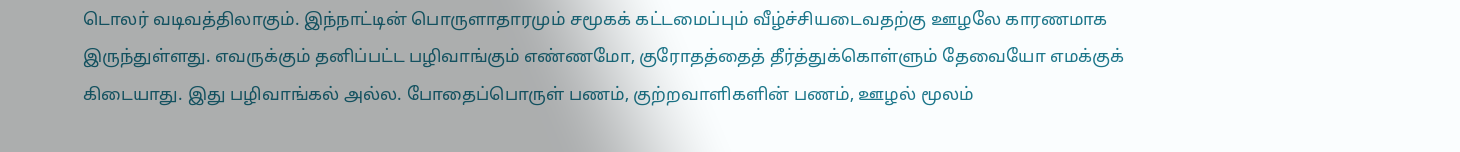டொலர் வடிவத்திலாகும். இந்நாட்டின் பொருளாதாரமும் சமூகக் கட்டமைப்பும் வீழ்ச்சியடைவதற்கு ஊழலே காரணமாக இருந்துள்ளது. எவருக்கும் தனிப்பட்ட பழிவாங்கும் எண்ணமோ, குரோதத்தைத் தீர்த்துக்கொள்ளும் தேவையோ எமக்குக் கிடையாது. இது பழிவாங்கல் அல்ல. போதைப்பொருள் பணம், குற்றவாளிகளின் பணம், ஊழல் மூலம்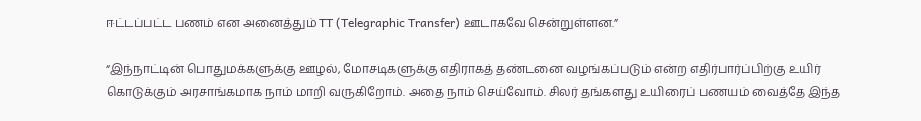ஈட்டப்பட்ட பணம் என அனைத்தும் TT (Telegraphic Transfer) ஊடாகவே சென்றுள்ளன.”

“இந்நாட்டின் பொதுமக்களுக்கு ஊழல், மோசடிகளுக்கு எதிராகத் தண்டனை வழங்கப்படும் என்ற எதிர்பார்ப்பிற்கு உயிர் கொடுக்கும் அரசாங்கமாக நாம் மாறி வருகிறோம். அதை நாம் செய்வோம். சிலர் தங்களது உயிரைப் பணயம் வைத்தே இந்த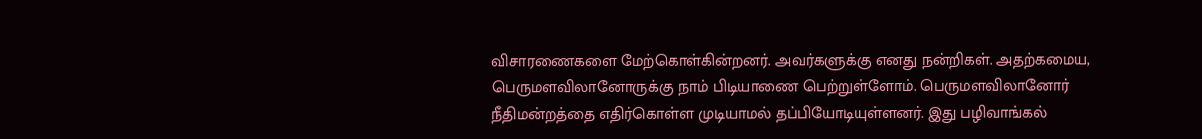விசாரணைகளை மேற்கொள்கின்றனர். அவர்களுக்கு எனது நன்றிகள். அதற்கமைய, பெருமளவிலானோருக்கு நாம் பிடியாணை பெற்றுள்ளோம். பெருமளவிலானோர் நீதிமன்றத்தை எதிர்கொள்ள முடியாமல் தப்பியோடியுள்ளனர். இது பழிவாங்கல்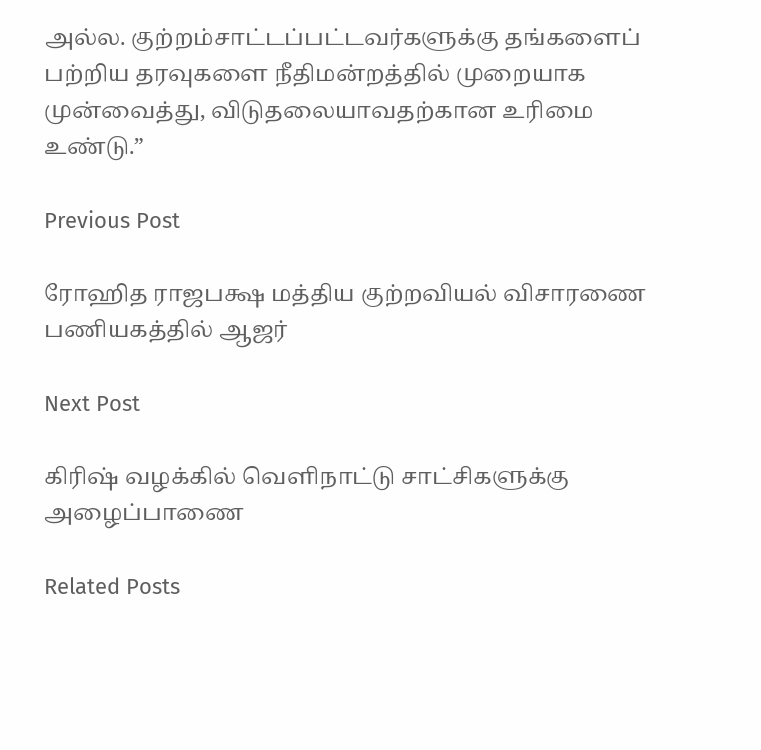அல்ல. குற்றம்சாட்டப்பட்டவர்களுக்கு தங்களைப் பற்றிய தரவுகளை நீதிமன்றத்தில் முறையாக முன்வைத்து, விடுதலையாவதற்கான உரிமை உண்டு.”

Previous Post

ரோஹித ராஜபக்ஷ மத்திய குற்றவியல் விசாரணை பணியகத்தில் ஆஜர்

Next Post

கிரிஷ் வழக்கில் வெளிநாட்டு சாட்சிகளுக்கு அழைப்பாணை

Related Posts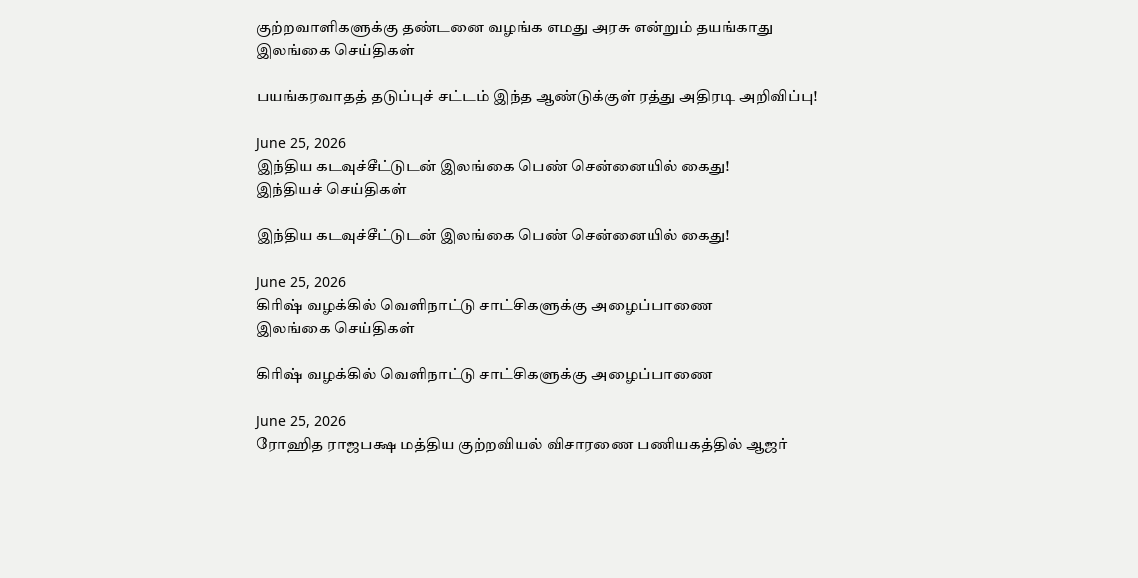குற்றவாளிகளுக்கு தண்டனை வழங்க எமது அரசு என்றும் தயங்காது
இலங்கை செய்திகள்

பயங்கரவாதத் தடுப்புச் சட்டம் இந்த ஆண்டுக்குள் ரத்து அதிரடி அறிவிப்பு!

June 25, 2026
இந்திய கடவுச்சீட்டுடன் இலங்கை பெண் சென்னையில் கைது!
இந்தியச் செய்திகள்

இந்திய கடவுச்சீட்டுடன் இலங்கை பெண் சென்னையில் கைது!

June 25, 2026
கிரிஷ் வழக்கில் வெளிநாட்டு சாட்சிகளுக்கு அழைப்பாணை
இலங்கை செய்திகள்

கிரிஷ் வழக்கில் வெளிநாட்டு சாட்சிகளுக்கு அழைப்பாணை

June 25, 2026
ரோஹித ராஜபக்ஷ மத்திய குற்றவியல் விசாரணை பணியகத்தில் ஆஜர்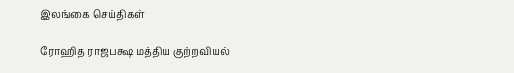இலங்கை செய்திகள்

ரோஹித ராஜபக்ஷ மத்திய குற்றவியல்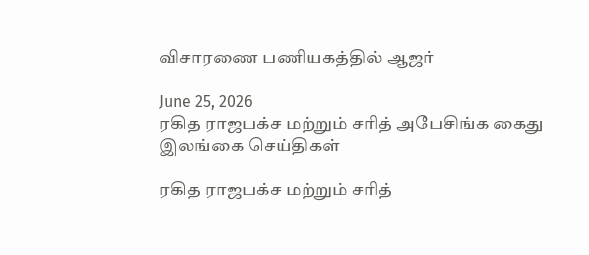விசாரணை பணியகத்தில் ஆஜர்

June 25, 2026
ரகித ராஜபக்ச மற்றும் சரித் அபேசிங்க கைது
இலங்கை செய்திகள்

ரகித ராஜபக்ச மற்றும் சரித்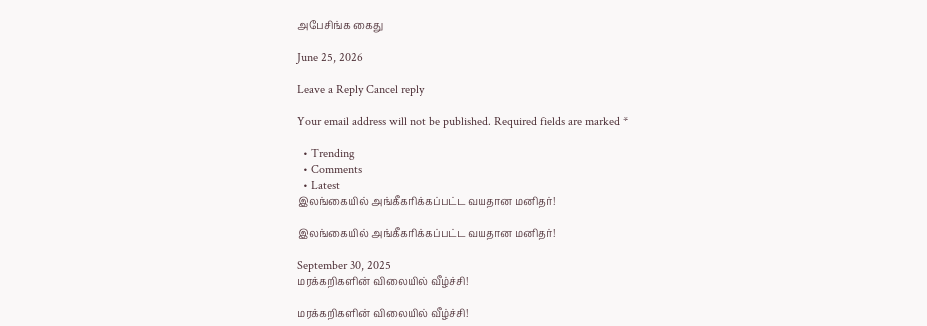அபேசிங்க கைது

June 25, 2026

Leave a Reply Cancel reply

Your email address will not be published. Required fields are marked *

  • Trending
  • Comments
  • Latest
இலங்கையில் அங்கீகரிக்கப்பட்ட வயதான மனிதர்!

இலங்கையில் அங்கீகரிக்கப்பட்ட வயதான மனிதர்!

September 30, 2025
மரக்கறிகளின் விலையில் வீழ்ச்சி!

மரக்கறிகளின் விலையில் வீழ்ச்சி!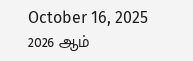October 16, 2025
2026 ஆம்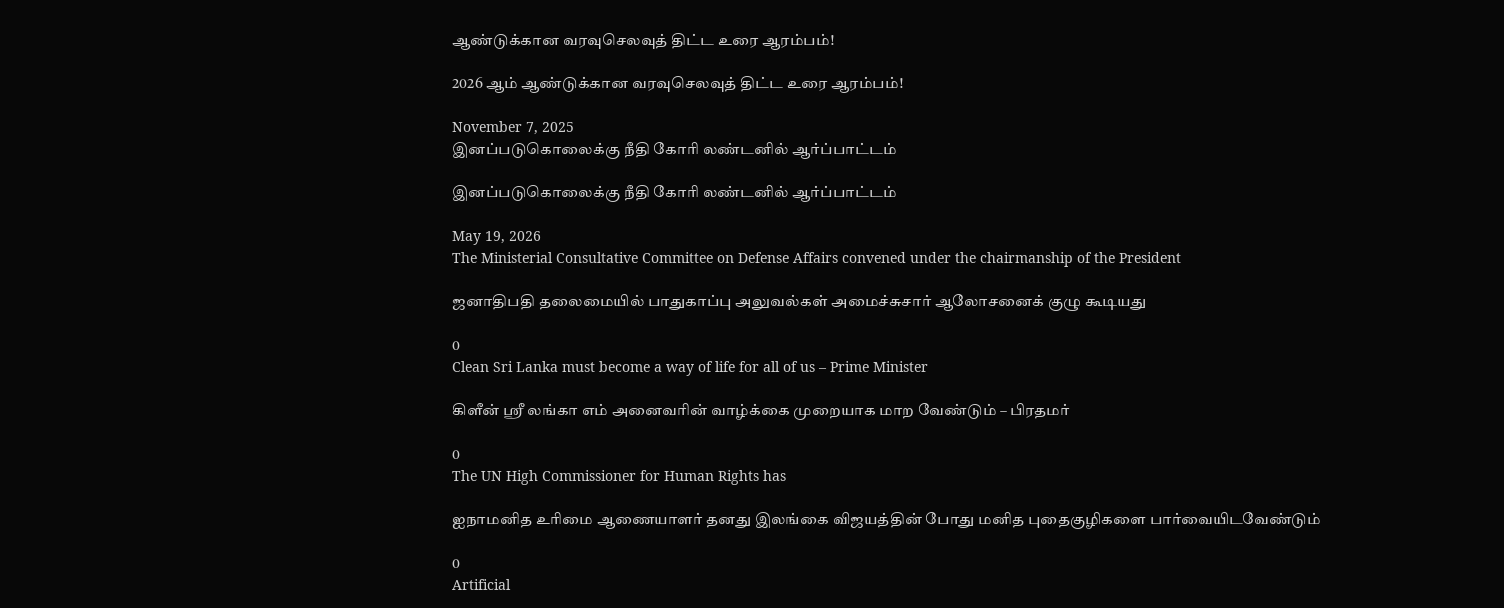ஆண்டுக்கான வரவுசெலவுத் திட்ட உரை ஆரம்பம்!

2026 ஆம் ஆண்டுக்கான வரவுசெலவுத் திட்ட உரை ஆரம்பம்!

November 7, 2025
இனப்படுகொலைக்கு நீதி கோரி லண்டனில் ஆர்ப்பாட்டம்

இனப்படுகொலைக்கு நீதி கோரி லண்டனில் ஆர்ப்பாட்டம்

May 19, 2026
The Ministerial Consultative Committee on Defense Affairs convened under the chairmanship of the President

ஜனாதிபதி தலைமையில் பாதுகாப்பு அலுவல்கள் அமைச்சுசார் ஆலோசனைக் குழு கூடியது

0
Clean Sri Lanka must become a way of life for all of us – Prime Minister

கிளீன் ஸ்ரீ லங்கா எம் அனைவரின் வாழ்க்கை முறையாக மாற வேண்டும் – பிரதமர்

0
The UN High Commissioner for Human Rights has

ஐநாமனித உரிமை ஆணையாளர் தனது இலங்கை விஜயத்தின் போது மனித புதைகுழிகளை பார்வையிடவேண்டும்

0
Artificial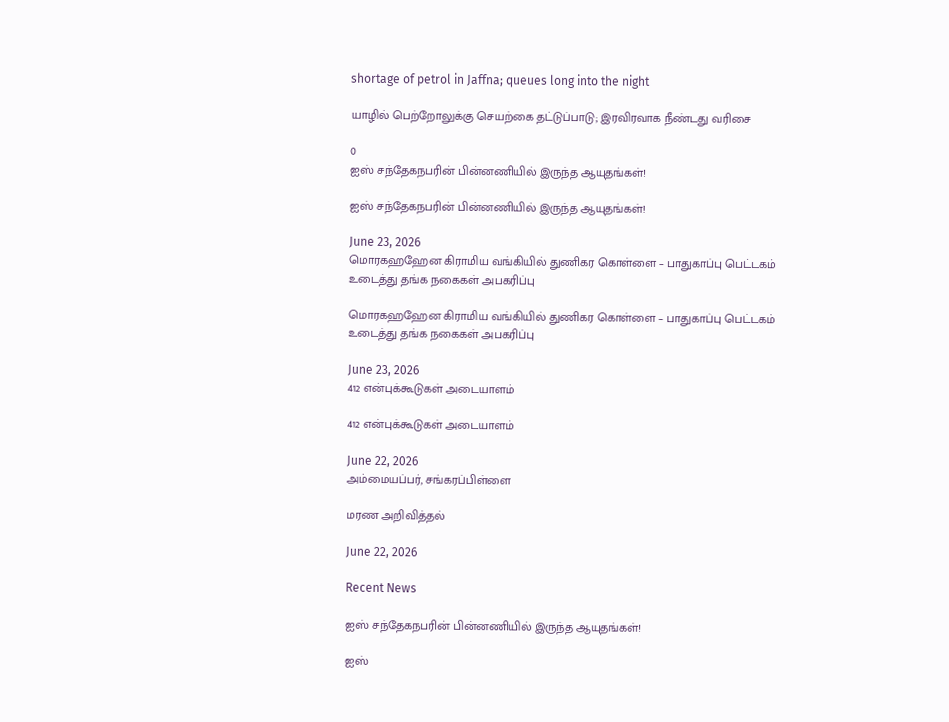shortage of petrol in Jaffna; queues long into the night

யாழில் பெற்றோலுக்கு செயற்கை தட்டுப்பாடு; இரவிரவாக நீண்டது வரிசை

0
ஐஸ் சந்தேகநபரின் பின்னணியில் இருந்த ஆயுதங்கள்!

ஐஸ் சந்தேகநபரின் பின்னணியில் இருந்த ஆயுதங்கள்!

June 23, 2026
மொரகஹஹேன கிராமிய வங்கியில் துணிகர கொள்ளை – பாதுகாப்பு பெட்டகம் உடைத்து தங்க நகைகள் அபகரிப்பு

மொரகஹஹேன கிராமிய வங்கியில் துணிகர கொள்ளை – பாதுகாப்பு பெட்டகம் உடைத்து தங்க நகைகள் அபகரிப்பு

June 23, 2026
412 என்புக்கூடுகள் அடையாளம்

412 என்புக்கூடுகள் அடையாளம்

June 22, 2026
அம்மையப்பர், சங்கரப்பிள்ளை

மரண அறிவித்தல்

June 22, 2026

Recent News

ஐஸ் சந்தேகநபரின் பின்னணியில் இருந்த ஆயுதங்கள்!

ஐஸ்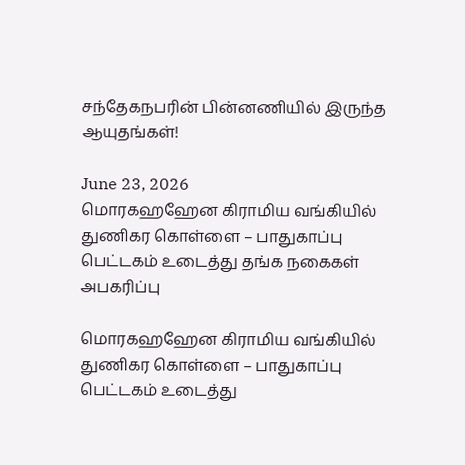சந்தேகநபரின் பின்னணியில் இருந்த ஆயுதங்கள்!

June 23, 2026
மொரகஹஹேன கிராமிய வங்கியில் துணிகர கொள்ளை – பாதுகாப்பு பெட்டகம் உடைத்து தங்க நகைகள் அபகரிப்பு

மொரகஹஹேன கிராமிய வங்கியில் துணிகர கொள்ளை – பாதுகாப்பு பெட்டகம் உடைத்து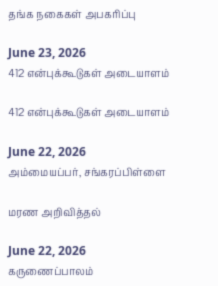தங்க நகைகள் அபகரிப்பு

June 23, 2026
412 என்புக்கூடுகள் அடையாளம்

412 என்புக்கூடுகள் அடையாளம்

June 22, 2026
அம்மையப்பர், சங்கரப்பிள்ளை

மரண அறிவித்தல்

June 22, 2026
கருணைப்பாலம்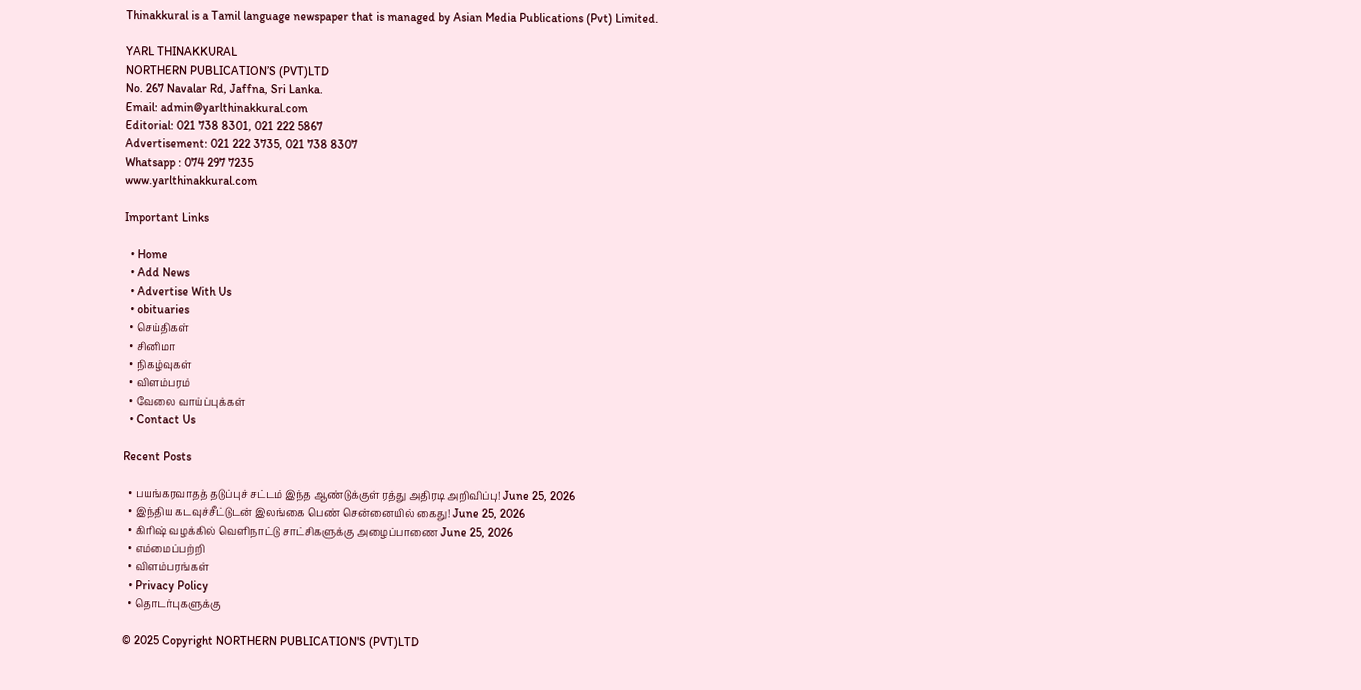Thinakkural is a Tamil language newspaper that is managed by Asian Media Publications (Pvt) Limited.

YARL THINAKKURAL
NORTHERN PUBLICATION’S (PVT)LTD
No. 267 Navalar Rd, Jaffna, Sri Lanka.
Email: admin@yarlthinakkural.com
Editorial: 021 738 8301, 021 222 5867
Advertisement: 021 222 3735, 021 738 8307
Whatsapp : 074 297 7235
www.yarlthinakkural.com

Important Links

  • Home
  • Add News
  • Advertise With Us
  • obituaries
  • செய்திகள்
  • சினிமா
  • நிகழ்வுகள்
  • விளம்பரம்
  • வேலை வாய்ப்புக்கள்
  • Contact Us

Recent Posts

  • பயங்கரவாதத் தடுப்புச் சட்டம் இந்த ஆண்டுக்குள் ரத்து அதிரடி அறிவிப்பு! June 25, 2026
  • இந்திய கடவுச்சீட்டுடன் இலங்கை பெண் சென்னையில் கைது! June 25, 2026
  • கிரிஷ் வழக்கில் வெளிநாட்டு சாட்சிகளுக்கு அழைப்பாணை June 25, 2026
  • எம்மைப்பற்றி
  • விளம்பரங்கள்
  • Privacy Policy
  • தொடர்புகளுக்கு

© 2025 Copyright NORTHERN PUBLICATION'S (PVT)LTD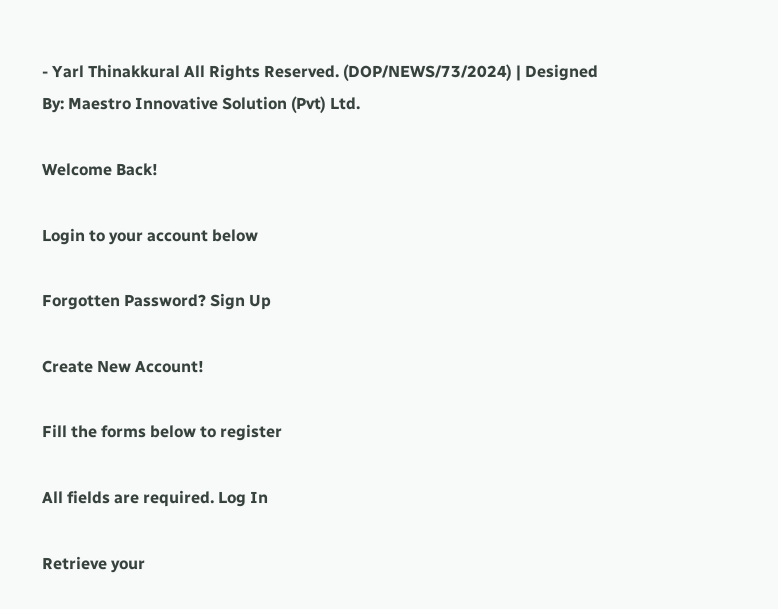- Yarl Thinakkural All Rights Reserved. (DOP/NEWS/73/2024) | Designed By: Maestro Innovative Solution (Pvt) Ltd.

Welcome Back!

Login to your account below

Forgotten Password? Sign Up

Create New Account!

Fill the forms below to register

All fields are required. Log In

Retrieve your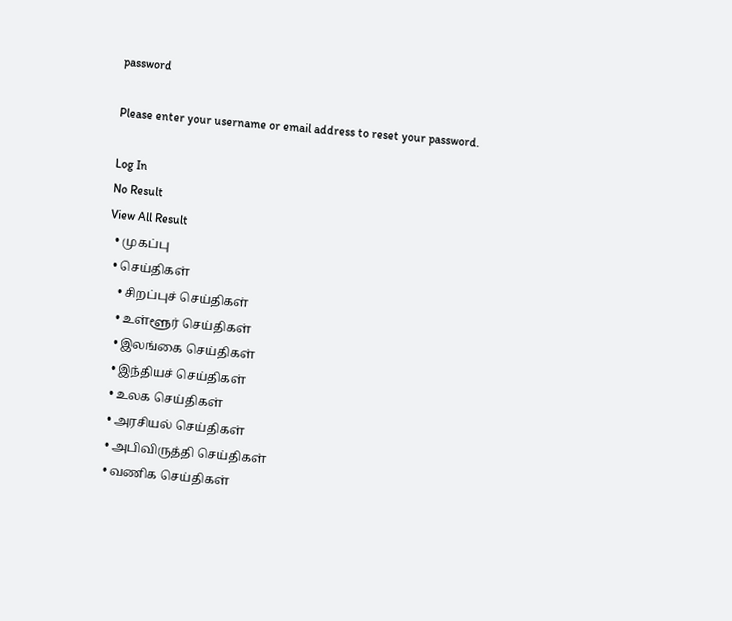password

Please enter your username or email address to reset your password.

Log In
No Result
View All Result
  • முகப்பு
  • செய்திகள்
    • சிறப்புச் செய்திகள்
    • உள்ளூர் செய்திகள்
    • இலங்கை செய்திகள்
    • இந்தியச் செய்திகள்
    • உலக செய்திகள்
    • அரசியல் செய்திகள்
    • அபிவிருத்தி செய்திகள்
    • வணிக செய்திகள்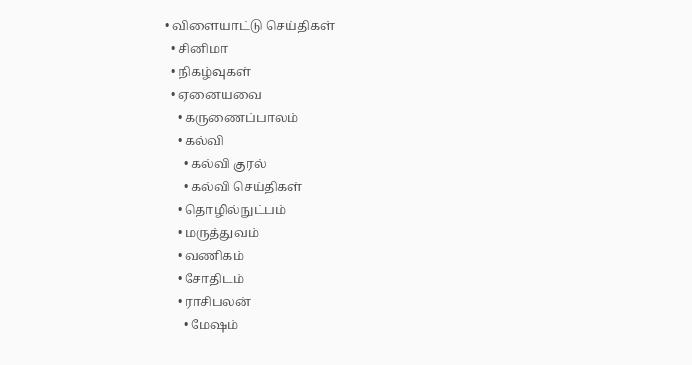• விளையாட்டு செய்திகள்
  • சினிமா
  • நிகழ்வுகள்
  • ஏனையவை
    • கருணைப்பாலம்
    • கல்வி
      • கல்வி குரல்
      • கல்வி செய்திகள்
    • தொழில்நுட்பம்
    • மருத்துவம்
    • வணிகம்
    • சோதிடம்
    • ராசிபலன்
      • மேஷம்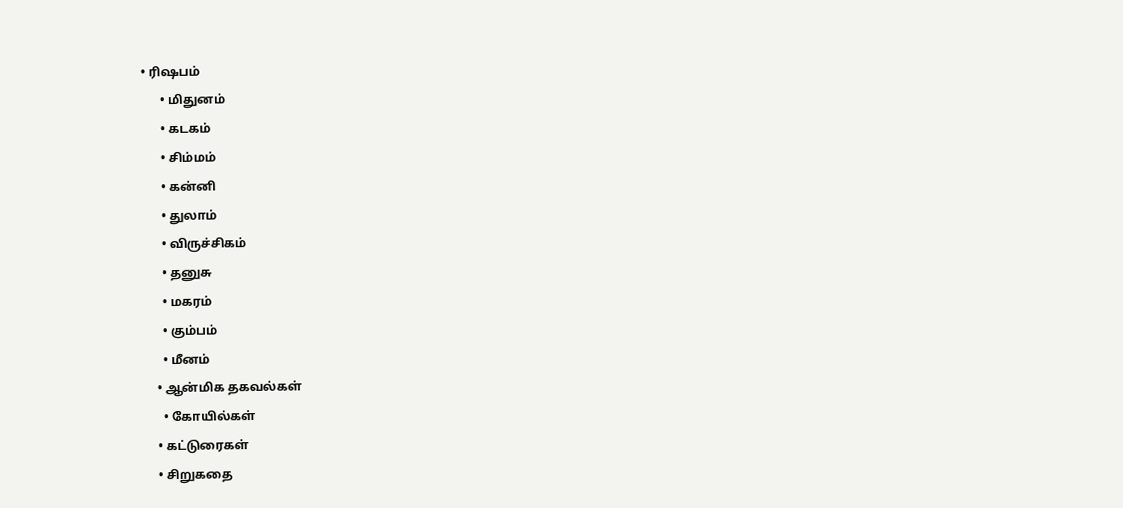• ரிஷபம்
      • மிதுனம்
      • கடகம்
      • சிம்மம்
      • கன்னி
      • துலாம்
      • விருச்சிகம்
      • தனுசு
      • மகரம்
      • கும்பம்
      • மீனம்
    • ஆன்மிக தகவல்கள்
      • கோயில்கள்
    • கட்டுரைகள்
    • சிறுகதை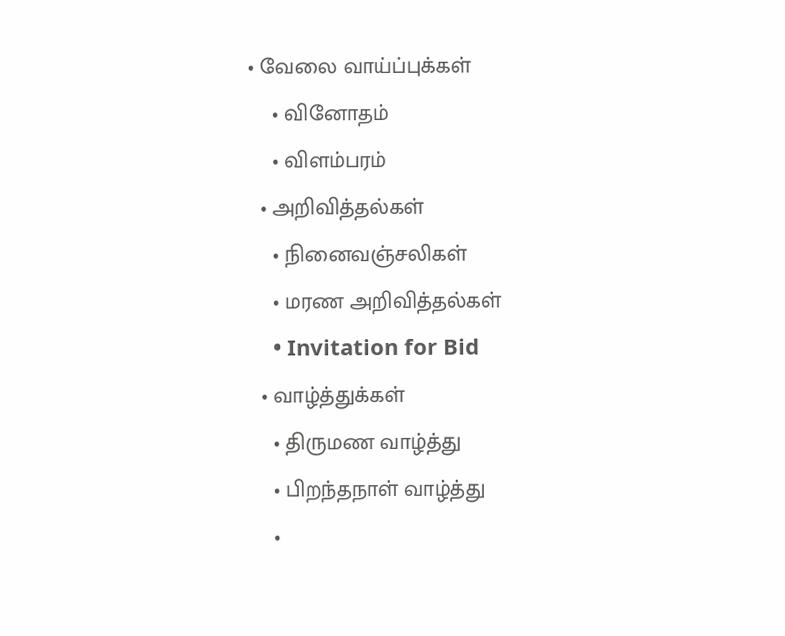• வேலை வாய்ப்புக்கள்
    • வினோதம்
    • விளம்பரம்
  • அறிவித்தல்கள்
    • நினைவஞ்சலிகள்
    • மரண அறிவித்தல்கள்
    • Invitation for Bid
  • வாழ்த்துக்கள்
    • திருமண வாழ்த்து
    • பிறந்தநாள் வாழ்த்து
    •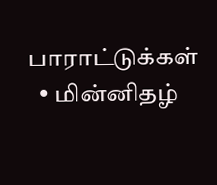பாராட்டுக்கள்
  • மின்னிதழ்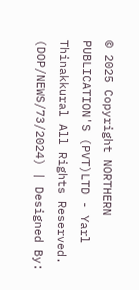© 2025 Copyright NORTHERN PUBLICATION'S (PVT)LTD - Yarl Thinakkural All Rights Reserved. (DOP/NEWS/73/2024) | Designed By: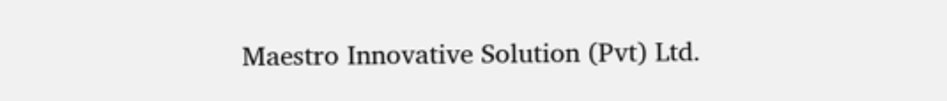Maestro Innovative Solution (Pvt) Ltd.